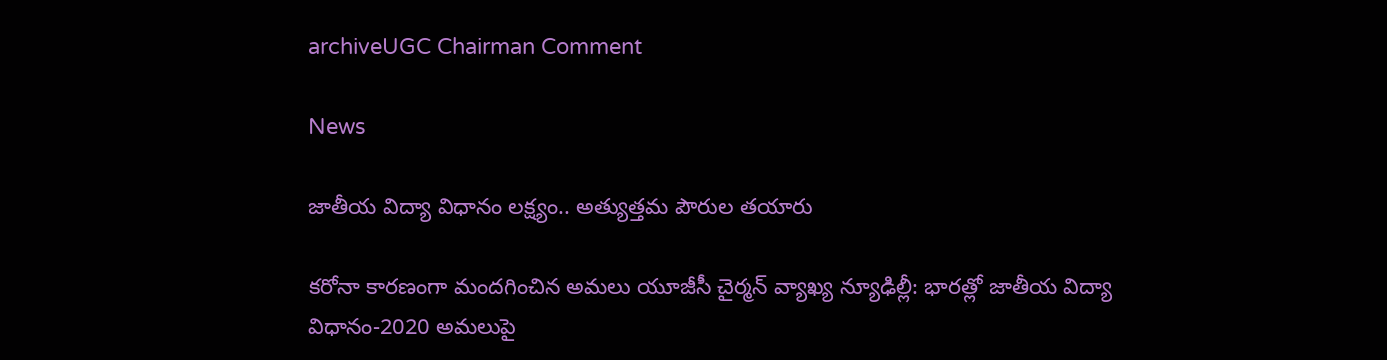archiveUGC Chairman Comment

News

జాతీయ విద్యా విధానం లక్ష్యం.. అత్యుత్తమ పౌరుల తయారు

కరోనా కారణంగా మందగించిన అమలు యూజీసీ చైర్మన్ వ్యాఖ్య న్యూఢిల్లీ: భారత్లో జాతీయ విద్యా విధానం-2020 అమలుపై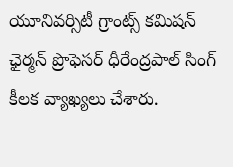యూనివర్సిటీ గ్రాంట్స్ కమిషన్ ఛైర్మన్ ప్రొఫెస‌ర్‌ ధీరేంద్రపాల్ సింగ్ కీలక వ్యాఖ్యలు చేశారు.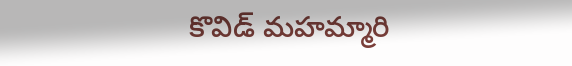కొవిడ్ మహమ్మారి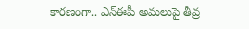కారణంగా.. ఎన్ఈపీ అమలుపై తీవ్ర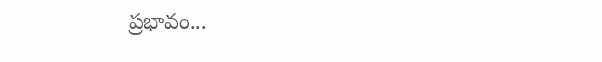ప్రభావం...